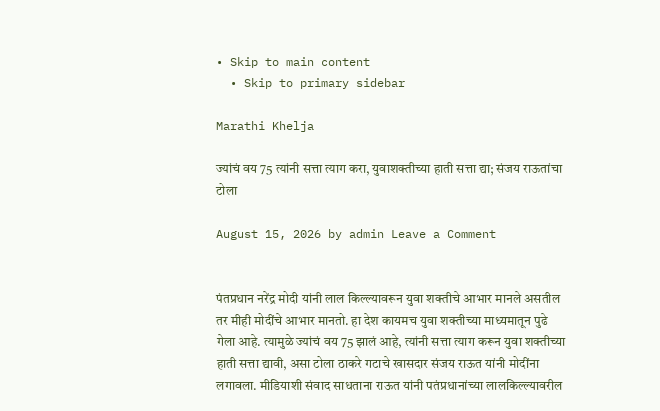• Skip to main content
  • Skip to primary sidebar

Marathi Khelja

ज्यांचं वय 75 त्यांनी सत्ता त्याग करा, युवाशक्तीच्या हाती सत्ता द्या; संजय राऊतांचा टोला

August 15, 2026 by admin Leave a Comment


पंतप्रधान नरेंद्र मोदी यांनी लाल किल्ल्यावरून युवा शक्तीचे आभार मानले असतील तर मीही मोदींचे आभार मानतो. हा देश कायमच युवा शक्तीच्या माध्यमातून पुढे गेला आहे. त्यामुळे ज्यांचं वय 75 झालं आहे, त्यांनी सत्ता त्याग करून युवा शक्तीच्या हाती सत्ता द्यावी, असा टोला ठाकरे गटाचे खासदार संजय राऊत यांनी मोदींना लगावला. मीडियाशी संवाद साधताना राऊत यांनी पतंप्रधानांच्या लालकिल्ल्यावरील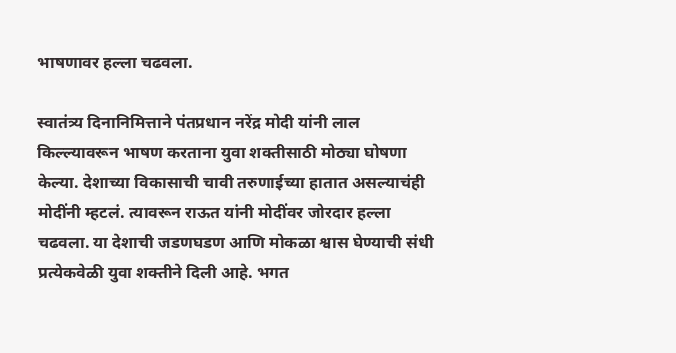भाषणावर हल्ला चढवला.

स्वातंत्र्य दिनानिमित्ताने पंतप्रधान नरेंद्र मोदी यांनी लाल किल्ल्यावरून भाषण करताना युवा शक्तीसाठी मोठ्या घोषणा केल्या. देशाच्या विकासाची चावी तरुणाईच्या हातात असल्याचंही मोदींनी म्हटलं. त्यावरून राऊत यांनी मोदींवर जोरदार हल्ला चढवला. या देशाची जडणघडण आणि मोकळा श्वास घेण्याची संधी प्रत्येकवेळी युवा शक्तीने दिली आहे. भगत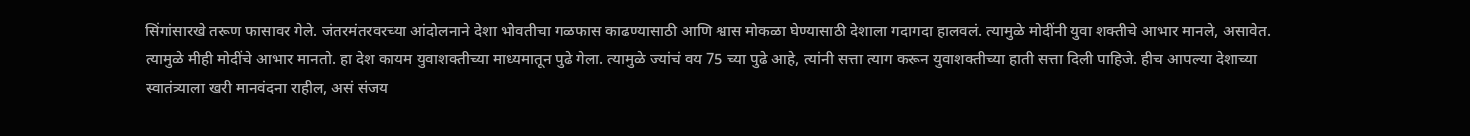सिंगांसारखे तरूण फासावर गेले. जंतरमंतरवरच्या आंदोलनाने देशा भोवतीचा गळफास काढण्यासाठी आणि श्वास मोकळा घेण्यासाठी देशाला गदागदा हालवलं. त्यामुळे मोदींनी युवा शक्तीचे आभार मानले, असावेत. त्यामुळे मीही मोदींचे आभार मानतो. हा देश कायम युवाशक्तीच्या माध्यमातून पुढे गेला. त्यामुळे ज्यांचं वय 75 च्या पुढे आहे, त्यांनी सत्ता त्याग करून युवाशक्तीच्या हाती सत्ता दिली पाहिजे. हीच आपल्या देशाच्या स्वातंत्र्याला खरी मानवंदना राहील, असं संजय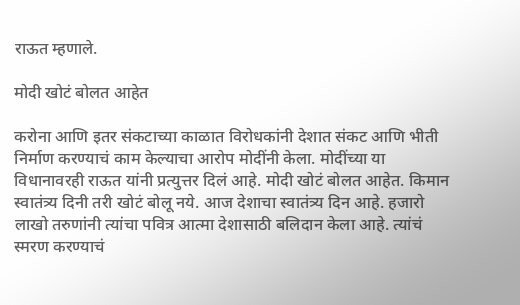राऊत म्हणाले.

मोदी खोटं बोलत आहेत

करोना आणि इतर संकटाच्या काळात विरोधकांनी देशात संकट आणि भीती निर्माण करण्याचं काम केल्याचा आरोप मोदींनी केला. मोदींच्या या विधानावरही राऊत यांनी प्रत्युत्तर दिलं आहे. मोदी खोटं बोलत आहेत. किमान स्वातंत्र्य दिनी तरी खोटं बोलू नये. आज देशाचा स्वातंत्र्य दिन आहे. हजारो लाखो तरुणांनी त्यांचा पवित्र आत्मा देशासाठी बलिदान केला आहे. त्यांचं स्मरण करण्याचं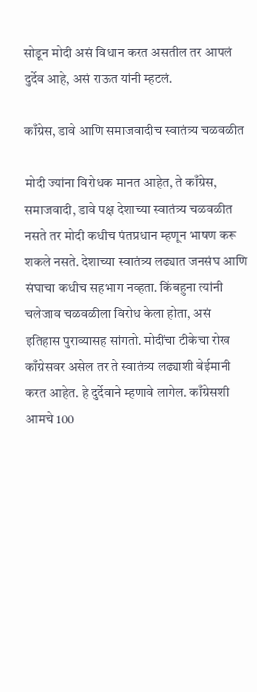सोडून मोदी असं विधान करत असतील तर आपलं दुर्देव आहे, असं राऊत यांनी म्हटलं.

काँग्रेस, डावे आणि समाजवादीच स्वातंत्र्य चळवळीत

मोदी ज्यांना विरोधक मानत आहेत, ते काँग्रेस, समाजवादी, डावे पक्ष देशाच्या स्वातंत्र्य चळवळीत नसते तर मोदी कधीच पंतप्रधान म्हणून भाषण करू शकले नसते. देशाच्या स्वातंत्र्य लढ्यात जनसंघ आणि संघाचा कधीच सहभाग नव्हता. किंबहुना त्यांनी चलेजाव चळवळीला विरोध केला होता, असं इतिहास पुराव्यासह सांगतो. मोदींचा टीकेचा रोख काँग्रेसवर असेल तर ते स्वातंत्र्य लढ्याशी बेईमानी करत आहेत. हे दुर्देवाने म्हणावे लागेल. काँग्रेसशी आमचे 100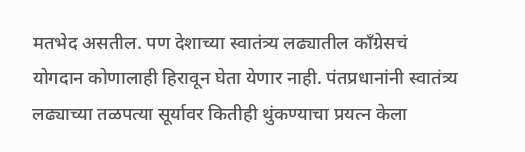मतभेद असतील. पण देशाच्या स्वातंत्र्य लढ्यातील काँग्रेसचं योगदान कोणालाही हिरावून घेता येणार नाही. पंतप्रधानांनी स्वातंत्र्य लढ्याच्या तळपत्या सूर्यावर कितीही थुंकण्याचा प्रयत्न केला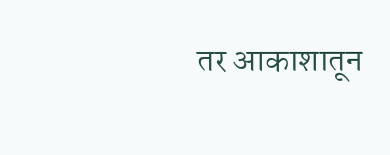तर आकाशातून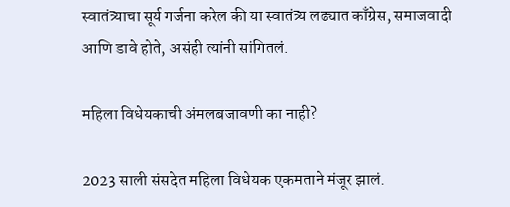स्वातंत्र्याचा सूर्य गर्जना करेल की या स्वातंत्र्य लढ्यात काँग्रेस, समाजवादी आणि डावे होते, असंही त्यांनी सांगितलं.

महिला विधेयकाची अंमलबजावणी का नाही?

2023 साली संसदेत महिला विधेयक एकमताने मंजूर झालं.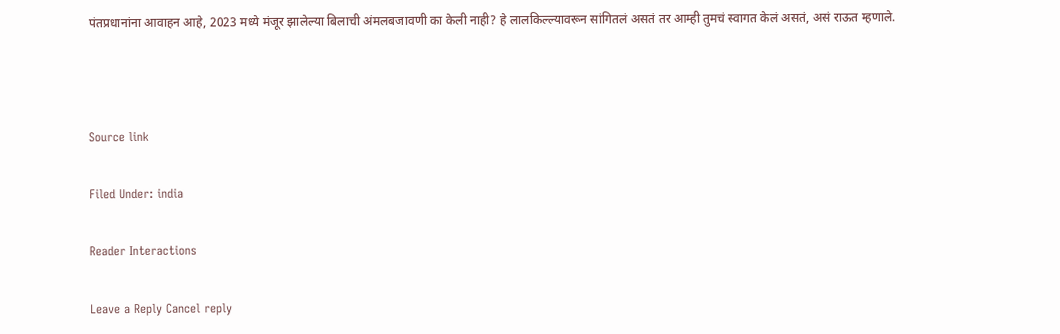पंतप्रधानांना आवाहन आहे, 2023 मध्ये मंजूर झालेल्या बिलाची अंमलबजावणी का केली नाही? हे लालकिल्ल्यावरून सांगितलं असतं तर आम्ही तुमचं स्वागत केलं असतं, असं राऊत म्हणाले.



Source link

Filed Under: india

Reader Interactions

Leave a Reply Cancel reply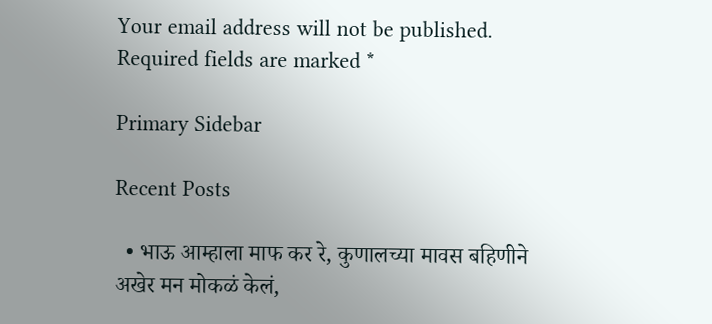Your email address will not be published. Required fields are marked *

Primary Sidebar

Recent Posts

  • भाऊ आम्हाला माफ कर रे, कुणालच्या मावस बहिणीने अखेर मन मोकळं केलं,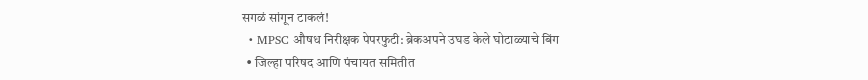सगळं सांगून टाकलं!
  • MPSC औषध निरीक्षक पेपरफुटी: ब्रेकअपने उघड केले घोटाळ्याचे बिंग
  • जिल्हा परिषद आणि पंचायत समितीत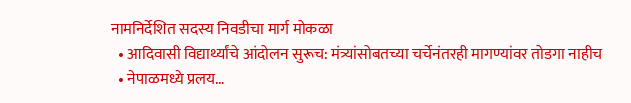नामनिर्देशित सदस्य निवडीचा मार्ग मोकळा
  • आदिवासी विद्यार्थ्यांचे आंदोलन सुरूच: मंत्र्यांसोबतच्या चर्चेनंतरही मागण्यांवर तोडगा नाहीच
  • नेपाळमध्ये प्रलय…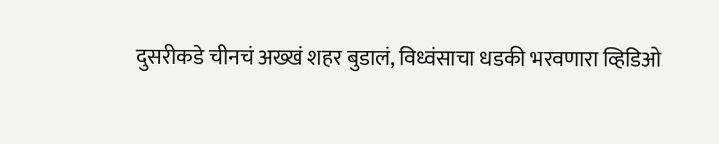दुसरीकडे चीनचं अख्खं शहर बुडालं, विध्वंसाचा धडकी भरवणारा व्हिडिओ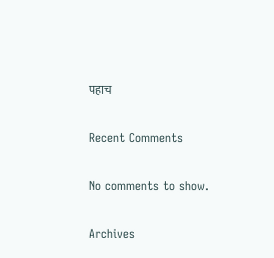पहाच

Recent Comments

No comments to show.

Archives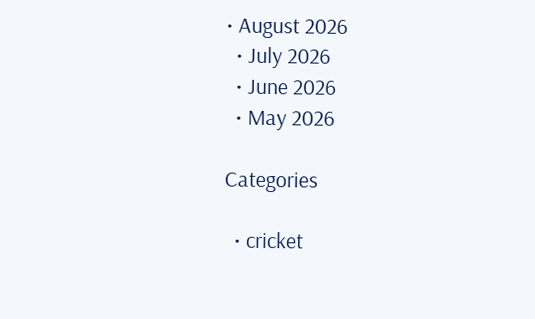• August 2026
  • July 2026
  • June 2026
  • May 2026

Categories

  • cricket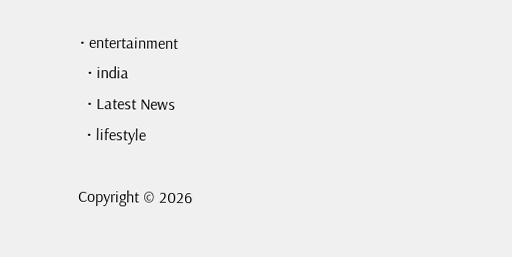• entertainment
  • india
  • Latest News
  • lifestyle

Copyright © 2026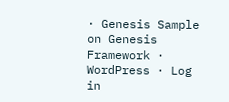· Genesis Sample on Genesis Framework · WordPress · Log in